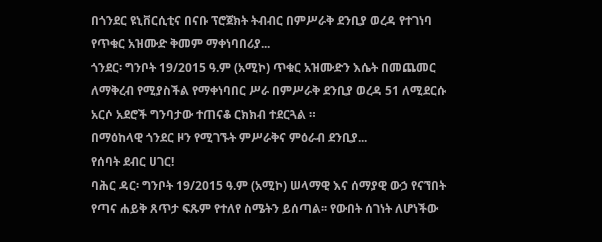በጎንደር ዩኒቨርሲቲና በናቡ ፕሮጀክት ትብብር በምሥራቅ ደንቢያ ወረዳ የተገነባ የጥቁር አዝሙድ ቅመም ማቀነባበሪያ...
ጎንደር፡ ግንቦት 19/2015 ዓ.ም (አሚኮ) ጥቁር አዝሙድን እሴት በመጨመር ለማቅረብ የሚያስችል የማቀነባበር ሥራ በምሥራቅ ደንቢያ ወረዳ 51 ለሚደርሱ አርሶ አደሮች ግንባታው ተጠናቆ ርክክብ ተደርጓል ።
በማዕከላዊ ጎንደር ዞን የሚገኙት ምሥራቅና ምዕራብ ደንቢያ...
የሰባት ደብር ሀገር!
ባሕር ዳር፡ ግንቦት 19/2015 ዓ.ም (አሚኮ) ሠላማዊ እና ሰማያዊ ውኃ የናኘበት የጣና ሐይቅ ጸጥታ ፍጹም የተለየ ስሜትን ይሰጣል፡፡ የውበት ሰገነት ለሆነችው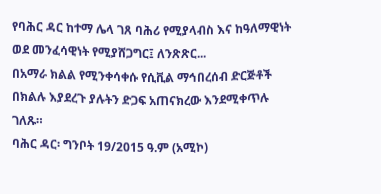የባሕር ዳር ከተማ ሌላ ገጸ ባሕሪ የሚያላብስ እና ከዓለማዊነት ወደ መንፈሳዊነት የሚያሸጋግር፤ ለንጽጽር...
በአማራ ክልል የሚንቀሳቀሱ የሲቪል ማኅበረሰብ ድርጅቶች በክልሉ እያደረጉ ያሉትን ድጋፍ አጠናክረው እንደሚቀጥሉ ገለጹ።
ባሕር ዳር፡ ግንቦት 19/2015 ዓ.ም (አሚኮ)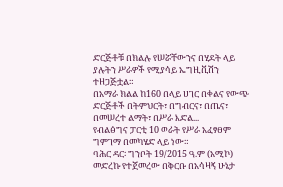ድርጅቶቹ በክልሉ የሠሯቸውንና በሂደት ላይ ያሉትን ሥራዎች የሚያሳይ ኤግዚቪሽን ተዘጋጅቷል።
በአማራ ክልል ከ160 በላይ ሀገር በቀልና የውጭ ድርጅቶች በትምህርት፣ በግብርና፣ በጤና፣ በመሠረተ ልማት፣ በሥራ እድል...
የብልፅግና ፓርቲ 10 ወራት የሥራ አፈፃፀም ግምገማ በመካሄድ ላይ ነው።
ባሕር ዳር፡ ግንቦት 19/2015 ዓ.ም (አሚኮ) መድረኩ የተጀመረው በቅርቡ በአሳዛኝ ሁኔታ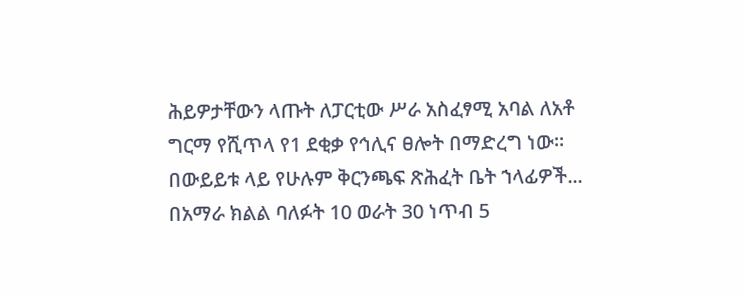ሕይዎታቸውን ላጡት ለፓርቲው ሥራ አስፈፃሚ አባል ለአቶ ግርማ የሺጥላ የ1 ደቂቃ የኅሊና ፀሎት በማድረግ ነው።
በውይይቱ ላይ የሁሉም ቅርንጫፍ ጽሕፈት ቤት ኀላፊዎች...
በአማራ ክልል ባለፉት 10 ወራት 30 ነጥብ 5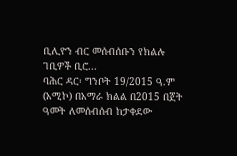ቢሊዮን ብር መሰብሰቡን የክልሉ ገቢዎች ቢሮ...
ባሕር ዳር፡ ግንቦት 19/2015 ዓ.ም (አሚኮ) በአማራ ክልል በ2015 በጀት ዓመት ለመሰብሰብ ከታቀደው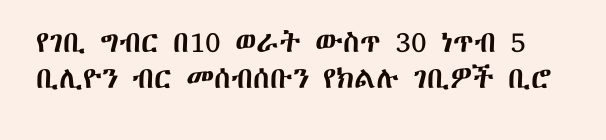የገቢ ግብር በ10 ወራት ውስጥ 30 ነጥብ 5 ቢሊዮን ብር መሰብሰቡን የክልሉ ገቢዎች ቢሮ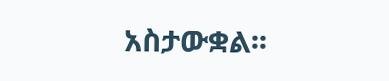አስታውቋል፡፡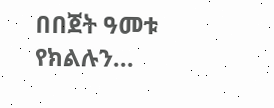በበጀት ዓመቱ የክልሉን...